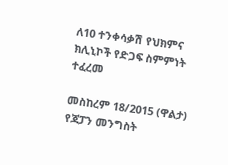ለ10 ተንቀሳቃሽ የህክምና ክሊኒኮች የድጋፍ ስምምነት ተፈረመ

መስከረም 18/2015 (ዋልታ) የጃፓን መንግስት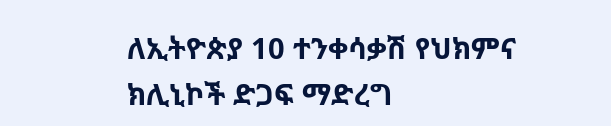ለኢትዮጵያ 10 ተንቀሳቃሽ የህክምና ክሊኒኮች ድጋፍ ማድረግ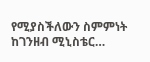የሚያስችለውን ስምምነት ከገንዘብ ሚኒስቴር…